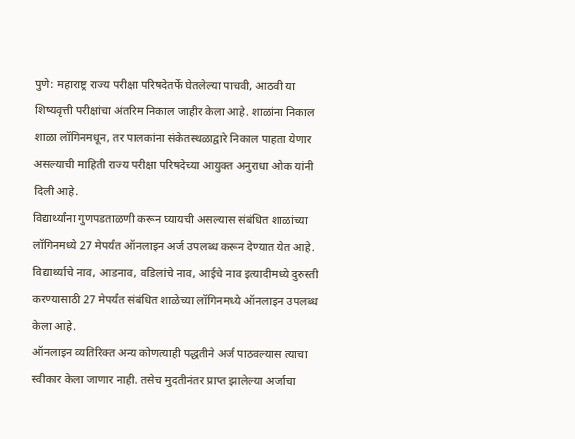पुणे: महाराष्ट्र राज्य परीक्षा परिषदेतर्फे घेतलेल्या पाचवी, आठवी या शिष्यवृत्ती परीक्षांचा अंतरिम निकाल जाहीर केला आहे. शाळांना निकाल शाळा लॉगिनमधून, तर पालकांना संकेतस्थळाद्वारे निकाल पाहता येणार असल्याची माहिती राज्य परीक्षा परिषदेच्या आयुक्त अनुराधा ओक यांनी दिली आहे.
विद्यार्थ्यांना गुणपडताळणी करून घ्यायची असल्यास संबंधित शाळांच्या लॉगिनमध्ये 27 मेपर्यंत ऑनलाइन अर्ज उपलब्ध करून देण्यात येत आहे. विद्यार्थ्याचे नाव, आडनाव, वडिलांचे नाव, आईचे नाव इत्यादीमध्ये दुरुस्ती करण्यासाठी 27 मेपर्यंत संबंधित शाळेच्या लॉगिनमध्ये ऑनलाइन उपलब्ध केला आहे.
ऑनलाइन व्यतिरिक्त अन्य कोणत्याही पद्धतीने अर्ज पाठवल्यास त्याचा स्वीकार केला जाणार नाही. तसेच मुदतीनंतर प्राप्त झालेल्या अर्जाचा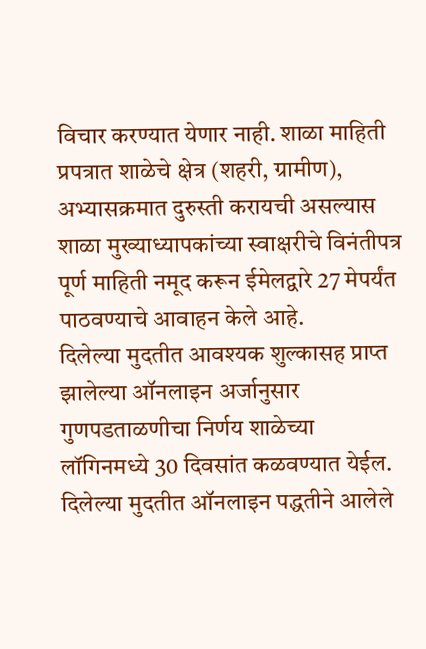विचार करण्यात येणार नाही. शाळा माहिती प्रपत्रात शाळेचे क्षेत्र (शहरी, ग्रामीण), अभ्यासक्रमात दुरुस्ती करायची असल्यास शाळा मुख्याध्यापकांच्या स्वाक्षरीचे विनंतीपत्र पूर्ण माहिती नमूद करून ईमेलद्वारे 27 मेपर्यंत पाठवण्याचे आवाहन केले आहे.
दिलेल्या मुदतीत आवश्यक शुल्कासह प्राप्त झालेल्या ऑनलाइन अर्जानुसार गुणपडताळणीचा निर्णय शाळेच्या लॉगिनमध्ये 30 दिवसांत कळवण्यात येईल. दिलेल्या मुदतीत ऑनलाइन पद्धतीने आलेले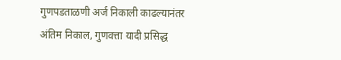गुणपडताळणी अर्ज निकाली काढल्यानंतर अंतिम निकाल, गुणवत्ता यादी प्रसिद्ध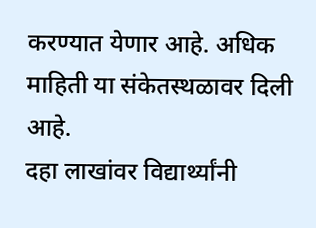करण्यात येणार आहे. अधिक माहिती या संकेतस्थळावर दिली आहे.
दहा लाखांवर विद्यार्थ्यांनी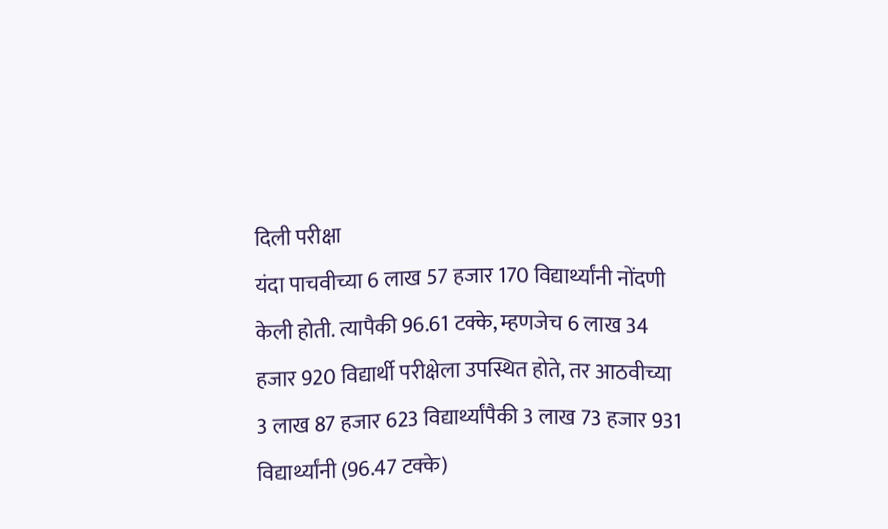दिली परीक्षा
यंदा पाचवीच्या 6 लाख 57 हजार 170 विद्यार्थ्यांनी नोंदणी केली होती. त्यापैकी 96.61 टक्के, म्हणजेच 6 लाख 34 हजार 920 विद्यार्थी परीक्षेला उपस्थित होते, तर आठवीच्या 3 लाख 87 हजार 623 विद्यार्थ्यांपैकी 3 लाख 73 हजार 931 विद्यार्थ्यांनी (96.47 टक्के)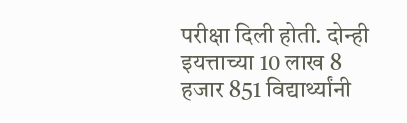परीक्षा दिली होती. दोन्ही इयत्ताच्या 10 लाख 8 हजार 851 विद्यार्थ्यांनी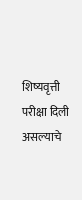शिष्यवृत्ती परीक्षा दिली असल्याचे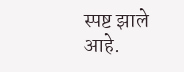स्पष्ट झाले आहे.